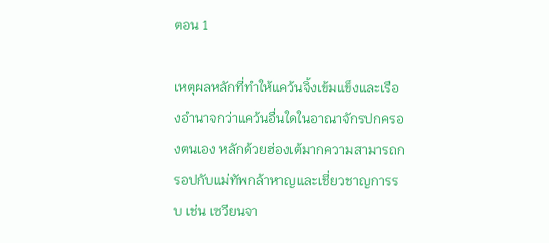ตอน 1

เหตุผลหลักที่ทำให้แคว้นจิ้งเข้มแข็งและเรืองอำนาจกว่าแคว้นอื่นใดในอาณาจักรปกครองตนเอง หลักด้วยฮ่องเต้มากความสามารถกรอปกับแม่ทัพกล้าหาญและเชี่ยวชาญการรบ เช่น เซวียนจา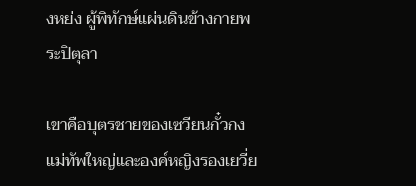งหย่ง ผู้พิทักษ์แผ่นดินข้างกายพระปิตุลา

เขาคือบุตรชายของเซวียนกั๋วกงแม่ทัพใหญ่และองค์หญิงรองเยวี่ย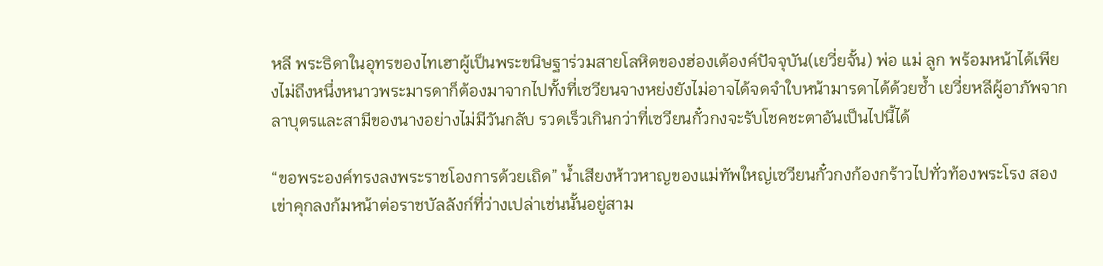หลี พระธิดาในอุทรของไทเฮาผู้เป็นพระขนิษฐาร่วมสายโลหิตของฮ่องเต้องค์ปัจจุบัน(เยวี่ยจั้น) พ่อ แม่ ลูก พร้อมหน้าได้เพียงไม่ถึงหนึ่งหนาวพระมารดาก็ต้องมาจากไปทั้งที่เซวียนจางหย่งยังไม่อาจได้จดจำใบหน้ามารดาได้ด้วยซ้ำ เยวี่ยหลีผู้อาภัพจากลาบุตรและสามีของนางอย่างไม่มีวันกลับ รวดเร็วเกินกว่าที่เซวียนกั๋วกงจะรับโชคชะตาอันเป็นไปนี้ได้

“ขอพระองค์ทรงลงพระราชโองการด้วยเถิด” น้ำเสียงห้าวหาญของแม่ทัพใหญ่เซวียนกั๋วกงก้องกร้าวไปทั่วท้องพระโรง สองเข่าคุกลงก้มหน้าต่อราชบัลลังก์ที่ว่างเปล่าเช่นนั้นอยู่สาม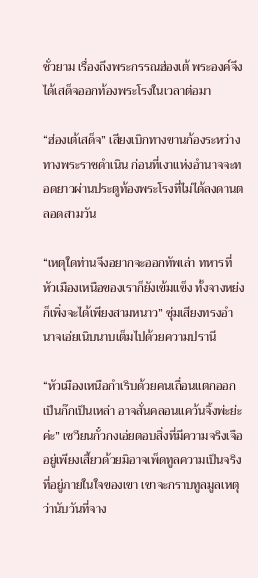ชั่วยาม เรื่องถึงพระกรรณฮ่องเต้ พระองค์จึงได้เสด็จออกท้องพระโรงในเวลาต่อมา

“ฮ่องเต้เสด็จ” เสียงเบิกทางขานก้องระหว่างทางพระราชดำเนิน ก่อนที่เงาแห่งอำนาจจะทอดยาวผ่านประตูท้องพระโรงที่ไม่ได้ลงดานตลอดสามวัน

“เหตุใดท่านจึงอยากจะออกทัพเล่า ทหารที่หัวเมืองเหนือของเราก็ยังเข้มแข็ง ทั้งจางหย่งก็เพิ่งจะได้เพียงสามหนาว” ซุ่มเสียงทรงอำนาจเอ่ยเนิบนาบเต็มไปด้วยความปรานี

“หัวเมืองเหนือกำเริบด้วยคนเถื่อนแตกออกเป็นก๊กเป็นเหล่า อาจสั่นคลอนแคว้นจิ้งพ่ะย่ะค่ะ” เซวียนกั๋วกงเอ่ยตอบสิ่งที่มีความจริงเจืออยู่เพียงเสี้ยวด้วยมิอาจเพ็ดทูลความเป็นจริงที่อยู่ภายในใจของเขา เขาจะกราบทูลมูลเหตุว่านับวันที่จาง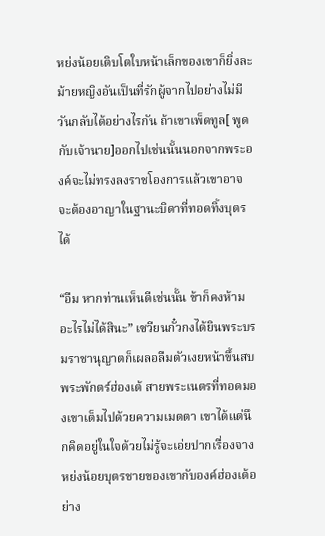หย่งน้อยเติบโตใบหน้าเล็กของเขาก็ยิ่งละม้ายหญิงอันเป็นที่รักผู้จากไปอย่างไม่มีวันกลับได้อย่างไรกัน ถ้าเขาเพ็ดทูล[ พูดกับเจ้านาย]ออกไปเช่นนั้นนอกจากพระองค์จะไม่ทรงลงราชโองการแล้วเขาอาจจะต้องอาญาในฐานะบิดาที่ทอดทิ้งบุตรได้

“อืม หากท่านเห็นดีเช่นนั้น ข้าก็คงห้ามอะไรไม่ได้สินะ” เซวียนกั๋วกงได้ยินพระบรมราชานุญาตก็เผลอลืมตัวเงยหน้าขึ้นสบพระพักตร์ฮ่องเต้ สายพระเนตรที่ทอดมองเขาเต็มไปด้วยความเมตตา เขาได้แต่นึกคิดอยู่ในใจด้วยไม่รู้จะเอ่ยปากเรื่องจางหย่งน้อยบุตรชายของเขากับองค์ฮ่องเต้อย่าง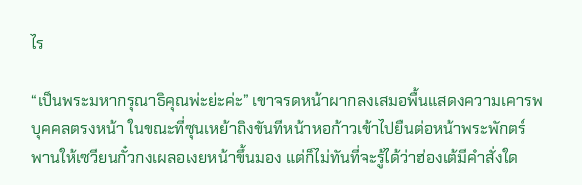ไร

“เป็นพระมหากรุณาธิคุณพ่ะย่ะค่ะ” เขาจรดหน้าผากลงเสมอพื้นแสดงความเคารพบุคคลตรงหน้า ในขณะที่ซุนเหย้าถิงขันทีหน้าหอก้าวเข้าไปยืนต่อหน้าพระพักตร์ พานให้เซวียนกั๋วกงเผลอเงยหน้าขึ้นมอง แต่ก็ไม่ทันที่จะรู้ได้ว่าฮ่องเต้มีคำสั่งใด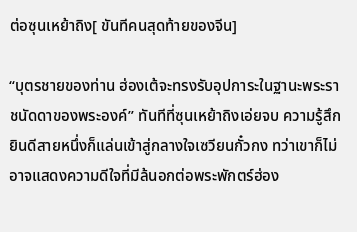ต่อซุนเหย้าถิง[ ขันทีคนสุดท้ายของจีน]

“บุตรชายของท่าน ฮ่องเต้จะทรงรับอุปการะในฐานะพระราชนัดดาของพระองค์” ทันทีที่ซุนเหย้าถิงเอ่ยจบ ความรู้สึกยินดีสายหนึ่งก็แล่นเข้าสู่กลางใจเซวียนกั๋วกง ทว่าเขาก็ไม่อาจแสดงความดีใจที่มีล้นอกต่อพระพักตร์ฮ่อง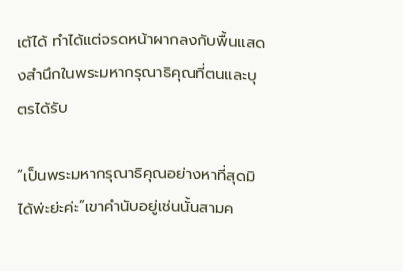เต้ได้ ทำได้แต่จรดหน้าผากลงกับพื้นแสดงสำนึกในพระมหากรุณาธิคุณที่ตนและบุตรได้รับ

“เป็นพระมหากรุณาธิคุณอย่างหาที่สุดมิได้พ่ะย่ะค่ะ”เขาคำนับอยู่เช่นนั้นสามค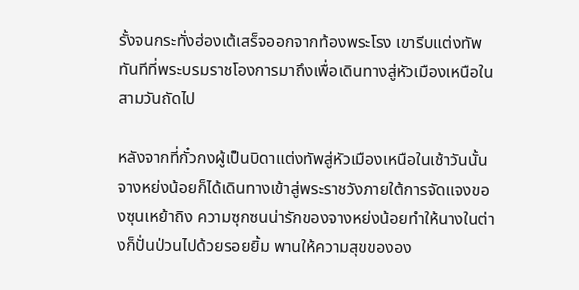รั้งจนกระทั่งฮ่องเต้เสร็จออกจากท้องพระโรง เขารีบแต่งทัพทันทีที่พระบรมราชโองการมาถึงเพื่อเดินทางสู่หัวเมืองเหนือในสามวันถัดไป

หลังจากที่กั๋วกงผู้เป็นบิดาแต่งทัพสู่หัวเมืองเหนือในเช้าวันนั้น จางหย่งน้อยก็ได้เดินทางเข้าสู่พระราชวังภายใต้การจัดแจงของซุนเหย้าถิง ความซุกซนน่ารักของจางหย่งน้อยทำให้นางในต่างก็ปั่นป่วนไปด้วยรอยยิ้ม พานให้ความสุขขององ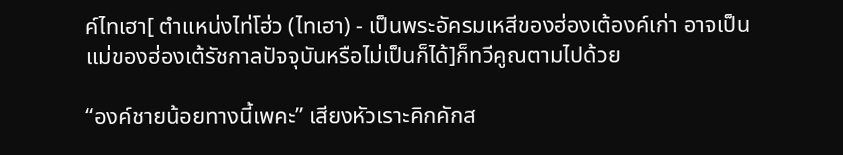ค์ไทเฮา[ ตำแหน่งไท่โฮ่ว (ไทเฮา) - เป็นพระอัครมเหสีของฮ่องเต้องค์เก่า อาจเป็นแม่ของฮ่องเต้รัชกาลปัจจุบันหรือไม่เป็นก็ได้]ก็ทวีคูณตามไปด้วย

“องค์ชายน้อยทางนี้เพคะ” เสียงหัวเราะคิกคักส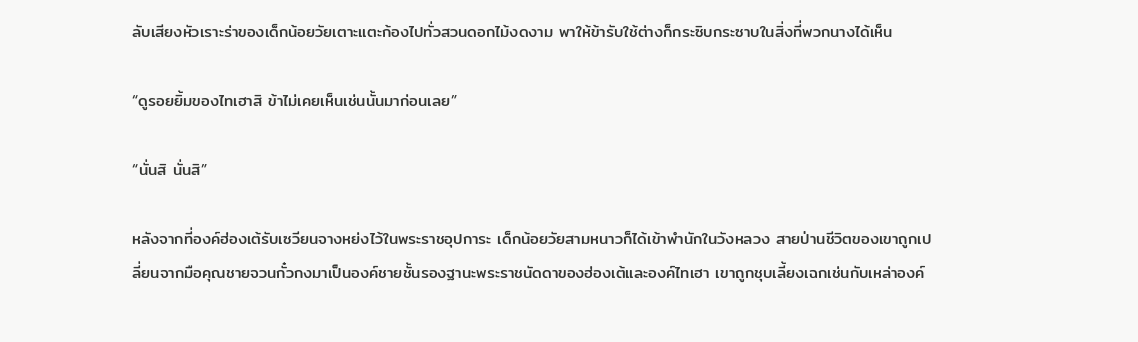ลับเสียงหัวเราะร่าของเด็กน้อยวัยเตาะแตะก้องไปทั่วสวนดอกไม้งดงาม พาให้ข้ารับใช้ต่างก็กระซิบกระซาบในสิ่งที่พวกนางได้เห็น

“ดูรอยยิ้มของไทเฮาสิ ข้าไม่เคยเห็นเช่นนั้นมาก่อนเลย”

“นั่นสิ นั่นสิ”

หลังจากที่องค์ฮ่องเต้รับเซวียนจางหย่งไว้ในพระราชอุปการะ เด็กน้อยวัยสามหนาวก็ได้เข้าพำนักในวังหลวง สายป่านชีวิตของเขาถูกเปลี่ยนจากมือคุณชายจวนกั๋วกงมาเป็นองค์ชายชั้นรองฐานะพระราชนัดดาของฮ่องเต้และองค์ไทเฮา เขาถูกชุบเลี้ยงเฉกเช่นกับเหล่าองค์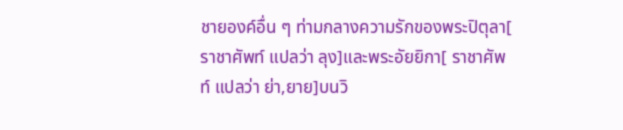ชายองค์อื่น ๆ ท่ามกลางความรักของพระปิตุลา[ ราชาศัพท์ แปลว่า ลุง]และพระอัยยิกา[ ราชาศัพท์ แปลว่า ย่า,ยาย]บนวิ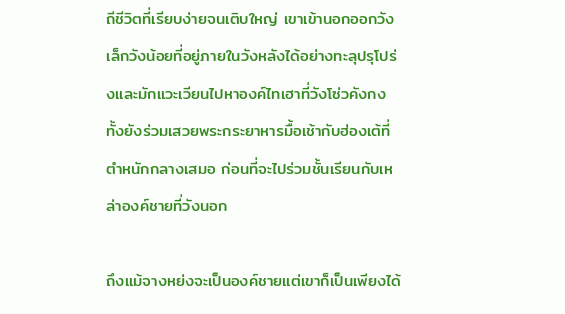ถีชีวิตที่เรียบง่ายจนเติบใหญ่ เขาเข้านอกออกวังเล็กวังน้อยที่อยู่ภายในวังหลังได้อย่างทะลุปรุโปร่งและมักแวะเวียนไปหาองค์ไทเฮาที่วังโซ่วคังกง ทั้งยังร่วมเสวยพระกระยาหารมื้อเช้ากับฮ่องเต้ที่ตำหนักกลางเสมอ ก่อนที่จะไปร่วมชั้นเรียนกับเหล่าองค์ชายที่วังนอก

ถึงแม้จางหย่งจะเป็นองค์ชายแต่เขาก็เป็นเพียงได้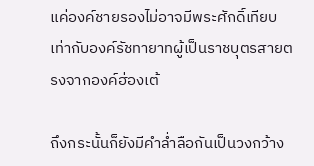แค่องค์ชายรองไม่อาจมีพระศักดิ์เทียบเท่ากับองค์รัชทายาทผู้เป็นราชบุตรสายตรงจากองค์ฮ่องเต้

ถึงกระนั้นก็ยังมีคำล่ำลือกันเป็นวงกว้าง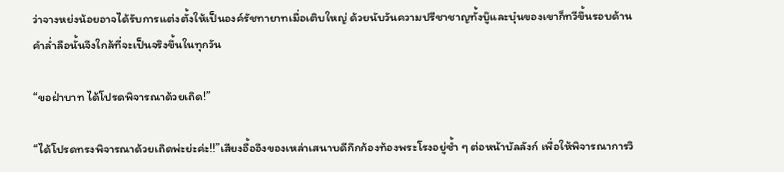ว่าจางหย่งน้อยอาจได้รับการแต่งตั้งให้เป็นองค์รัชทายาทเมื่อเติบใหญ่ ด้วยนับวันความปรีชาชาญทั้งบู๊และบุ๋นของเขาก็ทวีขึ้นรอบด้าน คำล่ำลือนั้นจึงใกล้ที่จะเป็นจริงขึ้นในทุกวัน

“ขอฝ่าบาท ได้โปรดพิจารณาด้วยเถิด!”

“ได้โปรดทรงพิจารณาด้วยเถิดพ่ะย่ะค่ะ!!”เสียงอื้ออึงของเหล่าเสนาบดีกึกก้องท้องพระโรงอยู่ซ้ำ ๆ ต่อหน้าบัลลังก์ เพื่อให้พิจารณาการวิ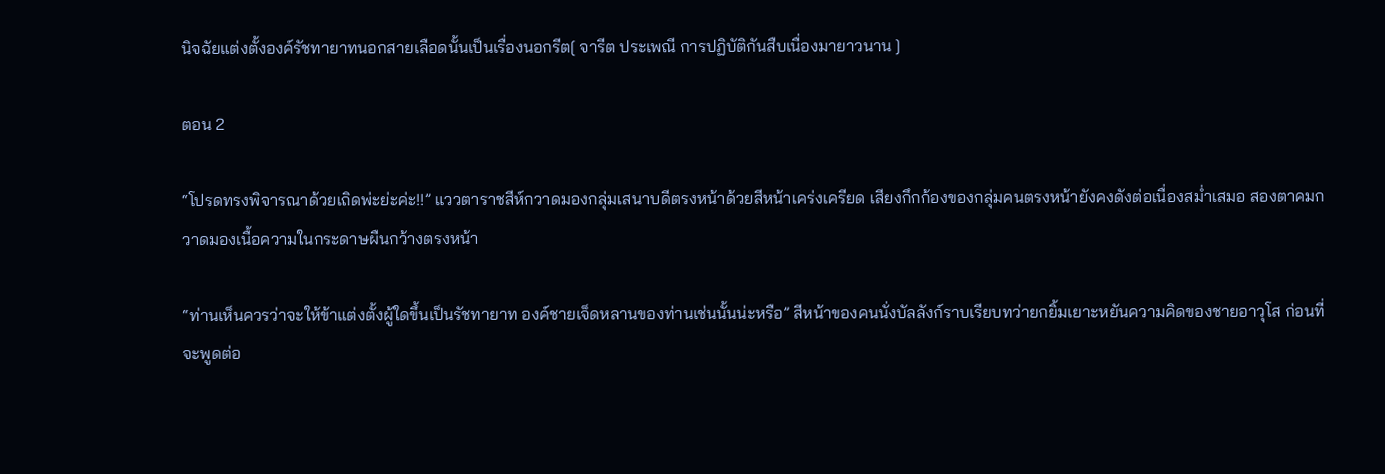นิจฉัยแต่งตั้งองค์รัชทายาทนอกสายเลือดนั้นเป็นเรื่องนอกรีต[ จารีต ประเพณี การปฏิบัติกันสืบเนื่องมายาวนาน ]

ตอน 2

“โปรดทรงพิจารณาด้วยเถิดพ่ะย่ะค่ะ!!” แววตาราชสีห์กวาดมองกลุ่มเสนาบดีตรงหน้าด้วยสีหน้าเคร่งเครียด เสียงกึกก้องของกลุ่มคนตรงหน้ายังคงดังต่อเนื่องสม่ำเสมอ สองตาคมกวาดมองเนื้อความในกระดาษผืนกว้างตรงหน้า

“ท่านเห็นควรว่าจะให้ข้าแต่งตั้งผู้ใดขึ้นเป็นรัชทายาท องค์ชายเจ็ดหลานของท่านเช่นนั้นน่ะหรือ” สีหน้าของคนนั่งบัลลังก์ราบเรียบทว่ายกยิ้มเยาะหยันความคิดของชายอาวุโส ก่อนที่จะพูดต่อ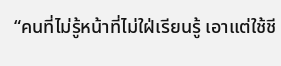“คนที่ไม่รู้หน้าที่ไม่ใฝ่เรียนรู้ เอาแต่ใช้ชี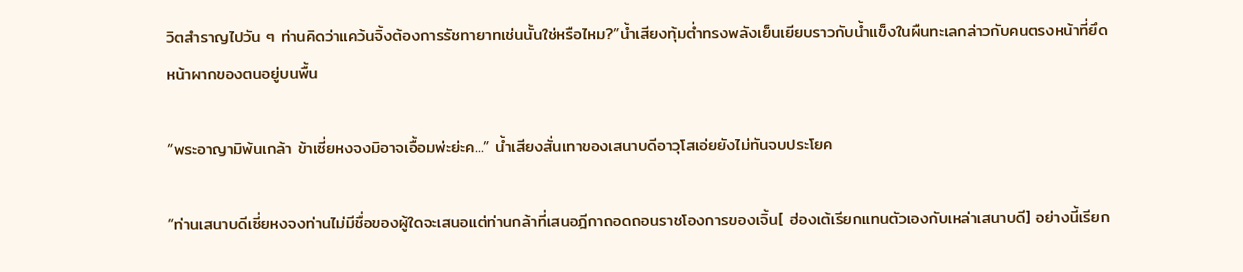วิตสำราญไปวัน ๆ ท่านคิดว่าแคว้นจิ้งต้องการรัชทายาทเช่นนั้นใช่หรือไหม?”น้ำเสียงทุ้มต่ำทรงพลังเย็นเยียบราวกับน้ำแข็งในผืนทะเลกล่าวกับคนตรงหน้าที่ยึดหน้าผากของตนอยู่บนพื้น

“พระอาญามิพ้นเกล้า ข้าเซี่ยหงจงมิอาจเอื้อมพ่ะย่ะค...” น้ำเสียงสั่นเทาของเสนาบดีอาวุโสเอ่ยยังไม่ทันจบประโยค

“ท่านเสนาบดีเซี่ยหงจงท่านไม่มีชื่อของผู้ใดจะเสนอแต่ท่านกล้าที่เสนอฎีกาถอดถอนราชโองการของเจิ้น[ ฮ่องเต้เรียกแทนตัวเองกับเหล่าเสนาบดี] อย่างนี้เรียก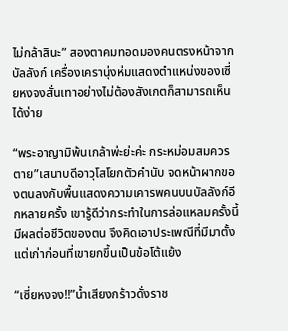ไม่กล้าสินะ” สองตาคมทอดมองคนตรงหน้าจากบัลลังก์ เครื่องเครานุ่งห่มแสดงตำแหน่งของเซี่ยหงจงสั่นเทาอย่างไม่ต้องสังเกตก็สามารถเห็นได้ง่าย

“พระอาญามิพ้นเกล้าพ่ะย่ะค่ะ กระหม่อมสมควรตาย”เสนาบดีอาวุโสโยกตัวคำนับ จดหน้าผากของตนลงกับพื้นแสดงความเคารพคนบนบัลลังก์อีกหลายครั้ง เขารู้ดีว่ากระทำในการล่อแหลมครั้งนี้มีผลต่อชีวิตของตน จึงคิดเอาประเพณีที่มีมาตั้งแต่เก่าก่อนที่เขายกขึ้นเป็นข้อโต้แย้ง

“เซี่ยหงจง!!”น้ำเสียงกร้าวดั่งราช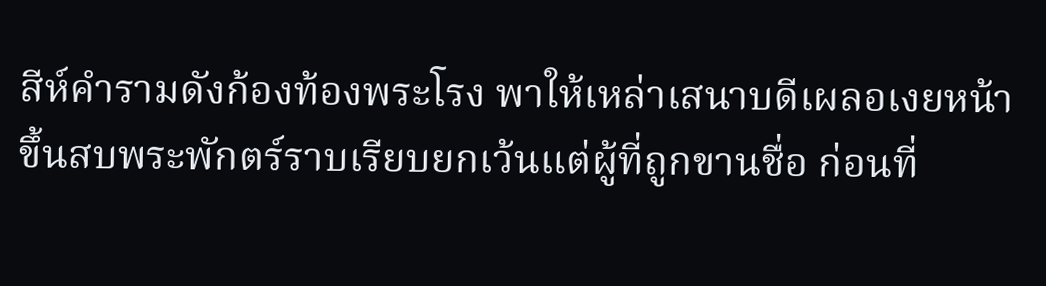สีห์คำรามดังก้องท้องพระโรง พาให้เหล่าเสนาบดีเผลอเงยหน้าขึ้นสบพระพักตร์ราบเรียบยกเว้นแต่ผู้ที่ถูกขานชื่อ ก่อนที่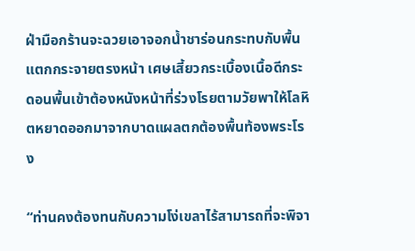ฝ่ามือกร้านจะฉวยเอาจอกน้ำชาร่อนกระทบกับพื้นแตกกระจายตรงหน้า เศษเสี้ยวกระเบื้องเนื้อดีกระดอนพื้นเข้าต้องหนังหน้าที่ร่วงโรยตามวัยพาให้โลหิตหยาดออกมาจากบาดแผลตกต้องพื้นท้องพระโรง

“ท่านคงต้องทนกับความโง่เขลาไร้สามารถที่จะพิจา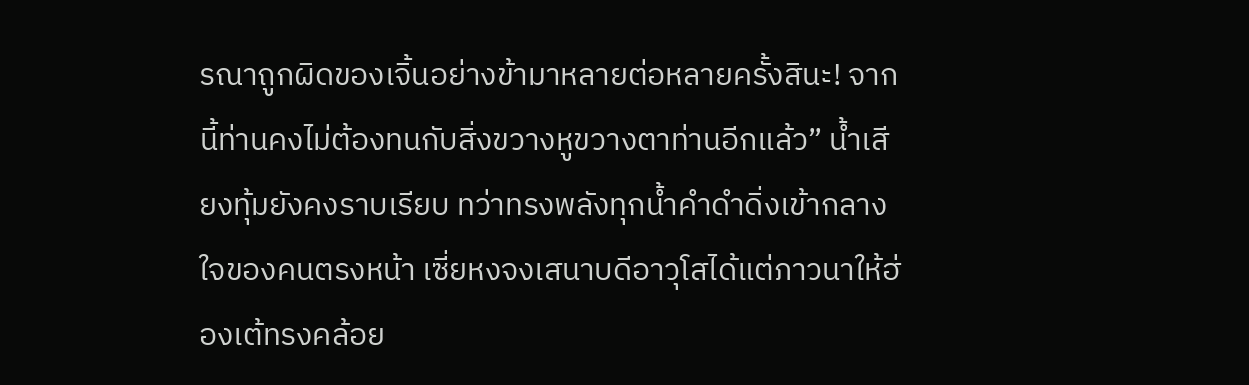รณาถูกผิดของเจิ้นอย่างข้ามาหลายต่อหลายครั้งสินะ! จากนี้ท่านคงไม่ต้องทนกับสิ่งขวางหูขวางตาท่านอีกแล้ว” น้ำเสียงทุ้มยังคงราบเรียบ ทว่าทรงพลังทุกน้ำคำดำดิ่งเข้ากลางใจของคนตรงหน้า เซี่ยหงจงเสนาบดีอาวุโสได้แต่ภาวนาให้ฮ่องเต้ทรงคล้อย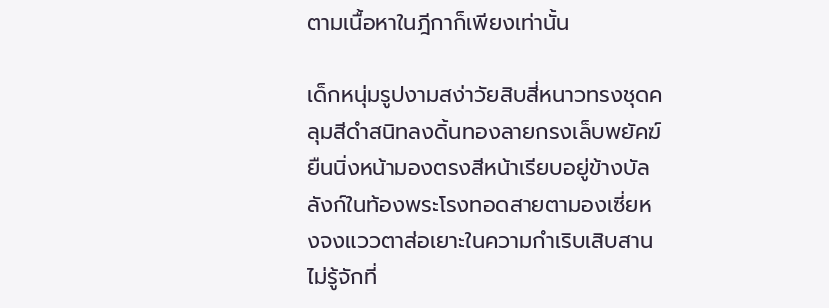ตามเนื้อหาในฎีกาก็เพียงเท่านั้น

เด็กหนุ่มรูปงามสง่าวัยสิบสี่หนาวทรงชุดคลุมสีดำสนิทลงดิ้นทองลายกรงเล็บพยัคฆ์ ยืนนิ่งหน้ามองตรงสีหน้าเรียบอยู่ข้างบัลลังก์ในท้องพระโรงทอดสายตามองเซี่ยหงจงแววตาส่อเยาะในความกำเริบเสิบสาน ไม่รู้จักที่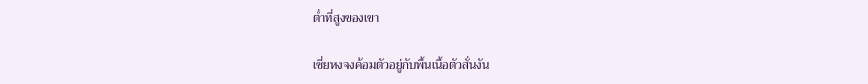ต่ำที่สูงของเขา

เซี่ยหงจงค้อมตัวอยู่กับพื้นเนื้อตัวสั่นงัน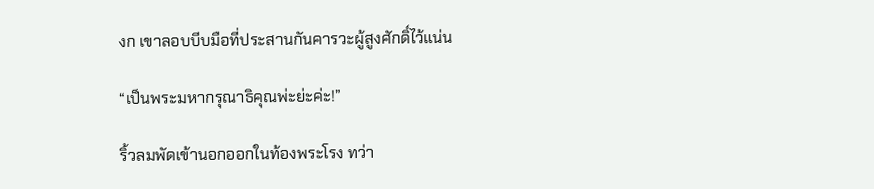งก เขาลอบบีบมือที่ประสานกันคารวะผู้สูงศักดิ์ไว้แน่น

“เป็นพระมหากรุณาธิคุณพ่ะย่ะค่ะ!”

ริ้วลมพัดเข้านอกออกในท้องพระโรง ทว่า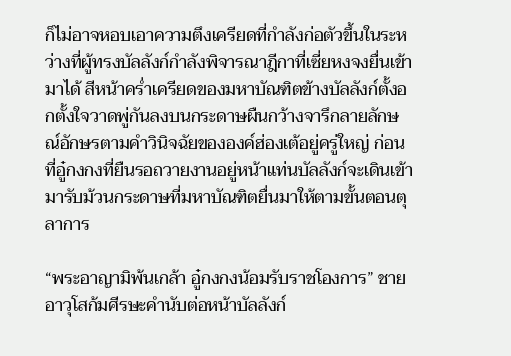ก็ไม่อาจหอบเอาความตึงเครียดที่กำลังก่อตัวขึ้นในระหว่างที่ผู้ทรงบัลลังก์กำลังพิจารณาฎีกาที่เซี่ยหงจงยื่นเข้ามาได้ สีหน้าคร่ำเครียดของมหาบัณฑิตข้างบัลลังก์ตั้งอกตั้งใจวาดพู่กันลงบนกระดาษผืนกว้างจารึกลายลักษณ์อักษรตามคำวินิจฉัยขององค์ฮ่องเต้อยู่ครู่ใหญ่ ก่อนที่อู๋กงกงที่ยืนรอถวายงานอยู่หน้าแท่นบัลลังก์จะเดินเข้ามารับม้วนกระดาษที่มหาบัณฑิตยื่นมาให้ตามขั้นตอนตุลาการ

“พระอาญามิพ้นเกล้า อู๋กงกงน้อมรับราชโองการ” ชายอาวุโสก้มศีรษะคำนับต่อหน้าบัลลังก์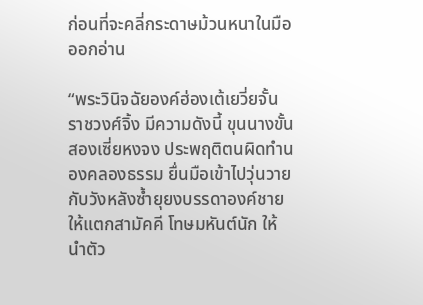ก่อนที่จะคลี่กระดาษม้วนหนาในมือออกอ่าน

“พระวินิจฉัยองค์ฮ่องเต้เยวี่ยจั้น ราชวงศ์จิ้ง มีความดังนี้ ขุนนางขั้นสองเซี่ยหงจง ประพฤติตนผิดทำนองคลองธรรม ยื่นมือเข้าไปวุ่นวายกับวังหลังซ้ำยุยงบรรดาองค์ชายให้แตกสามัคคี โทษมหันต์นัก ให้นำตัว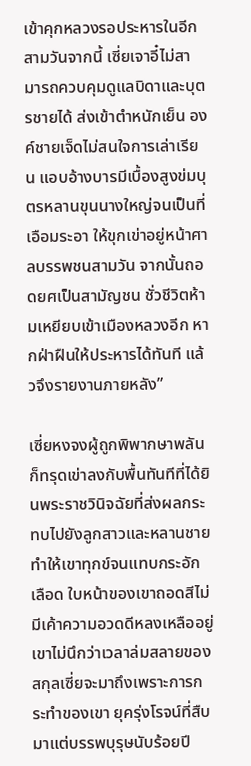เข้าคุกหลวงรอประหารในอีกสามวันจากนี้ เซี่ยเจาอี๋ไม่สามารถควบคุมดูแลบิดาและบุตรชายได้ ส่งเข้าตำหนักเย็น องค์ชายเจ็ดไม่สนใจการเล่าเรียน แอบอ้างบารมีเบื้องสูงข่มบุตรหลานขุนนางใหญ่จนเป็นที่เอือมระอา ให้ขุกเข่าอยู่หน้าศาลบรรพชนสามวัน จากนั้นถอดยศเป็นสามัญชน ชั่วชีวิตห้ามเหยียบเข้าเมืองหลวงอีก หากฝ่าฝืนให้ประหารได้ทันที แล้วจึงรายงานภายหลัง”

เซี่ยหงจงผู้ถูกพิพากษาพลันก็ทรุดเข่าลงกับพื้นทันทีที่ได้ยินพระราชวินิจฉัยที่ส่งผลกระทบไปยังลูกสาวและหลานชายทำให้เขาทุกข์จนแทบกระอักเลือด ใบหน้าของเขาถอดสีไม่มีเค้าความอวดดีหลงเหลืออยู่ เขาไม่นึกว่าเวลาล่มสลายของสกุลเซี่ยจะมาถึงเพราะการกระทำของเขา ยุครุ่งโรจน์ที่สืบมาแต่บรรพบุรุษนับร้อยปี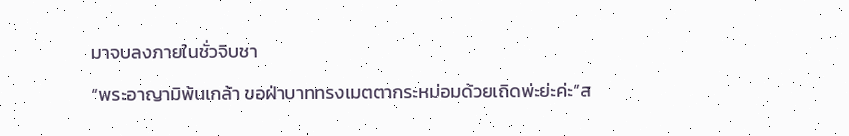มาจบลงภายในชั่วจิบชา

“พระอาญามิพ้นเกล้า ขอฝ่าบาททรงเมตตากระหม่อมด้วยเถิดพ่ะย่ะค่ะ”ส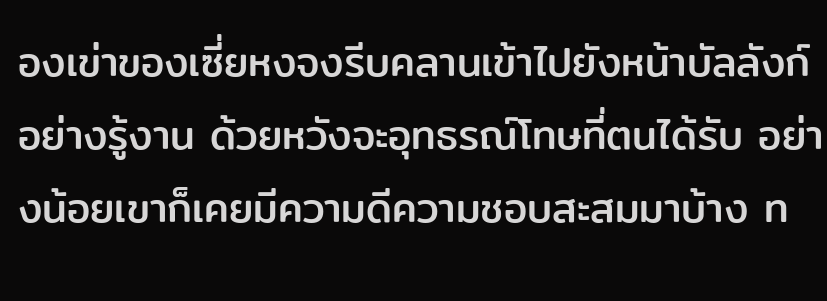องเข่าของเซี่ยหงจงรีบคลานเข้าไปยังหน้าบัลลังก์อย่างรู้งาน ด้วยหวังจะอุทธรณ์โทษที่ตนได้รับ อย่างน้อยเขาก็เคยมีความดีความชอบสะสมมาบ้าง ท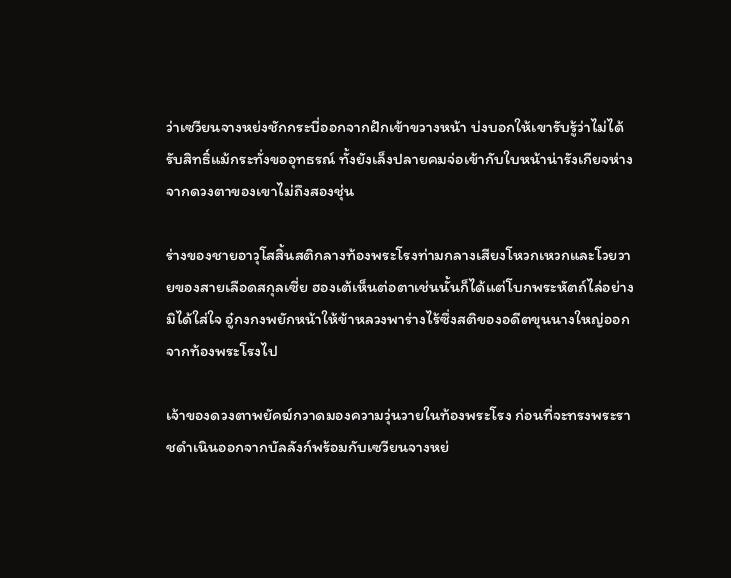ว่าเซวียนจางหย่งชักกระบี่ออกจากฝักเข้าขวางหน้า บ่งบอกให้เขารับรู้ว่าไม่ได้รับสิทธิ์แม้กระทั่งขออุทธรณ์ ทั้งยังเล็งปลายคมจ่อเข้ากับใบหน้าน่ารังเกียจห่างจากดวงตาของเขาไม่ถึงสองชุ่น

ร่างของชายอาวุโสสิ้นสติกลางท้องพระโรงท่ามกลางเสียงโหวกเหวกและโวยวายของสายเลือดสกุลเซี่ย ฮองเต้เห็นต่อตาเช่นนั้นก็ได้แต่โบกพระหัตถ์ไล่อย่างมิได้ใส่ใจ อู๋กงกงพยักหน้าให้ข้าหลวงพาร่างไร้ซึ่งสติของอดีตขุนนางใหญ่ออกจากท้องพระโรงไป

เจ้าของดวงตาพยัคฆ์กวาดมองความวุ่นวายในท้องพระโรง ก่อนที่จะทรงพระราชดำเนินออกจากบัลลังก์พร้อมกับเซวียนจางหย่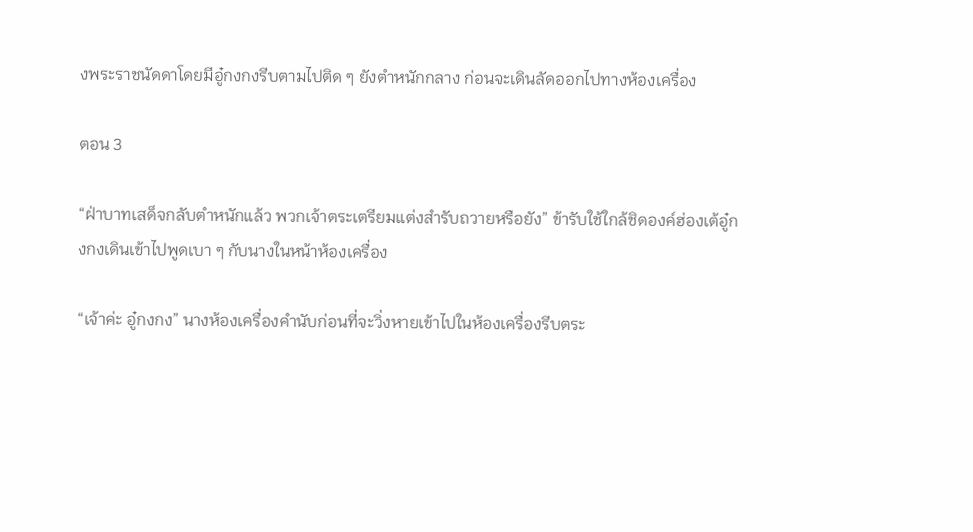งพระราชนัดดาโดยมีอู๋กงกงรีบตามไปติด ๆ ยังตำหนักกลาง ก่อนจะเดินลัดออกไปทางห้องเครื่อง

ตอน 3

“ฝ่าบาทเสด็จกลับตำหนักแล้ว พวกเจ้าตระเตรียมแต่งสำรับถวายหรือยัง” ข้ารับใช้ใกล้ชิดองค์ฮ่องเต้อู๋กงกงเดินเข้าไปพูดเบา ๆ กับนางในหน้าห้องเครื่อง

“เจ้าค่ะ อู๋กงกง” นางห้องเครื่องคำนับก่อนที่จะวิ่งหายเข้าไปในห้องเครื่องรีบตระ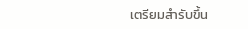เตรียมสำรับขึ้น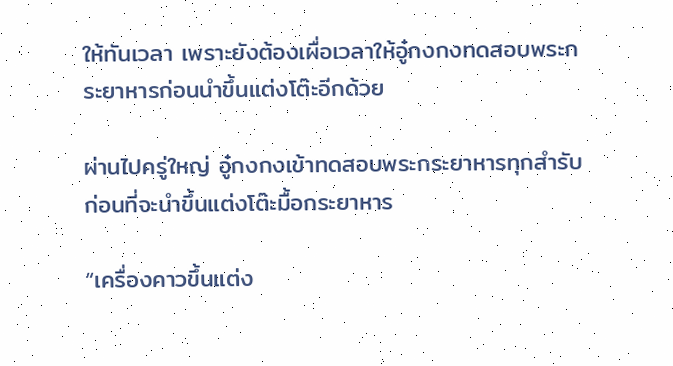ให้ทันเวลา เพราะยังต้องเผื่อเวลาให้อู๋กงกงทดสอบพระกระยาหารก่อนนำขึ้นแต่งโต๊ะอีกด้วย

ผ่านไปครู่ใหญ่ อู๋กงกงเข้าทดสอบพระกระยาหารทุกสำรับ ก่อนที่จะนำขึ้นแต่งโต๊ะมื้อกระยาหาร

“เครื่องคาวขึ้นแต่ง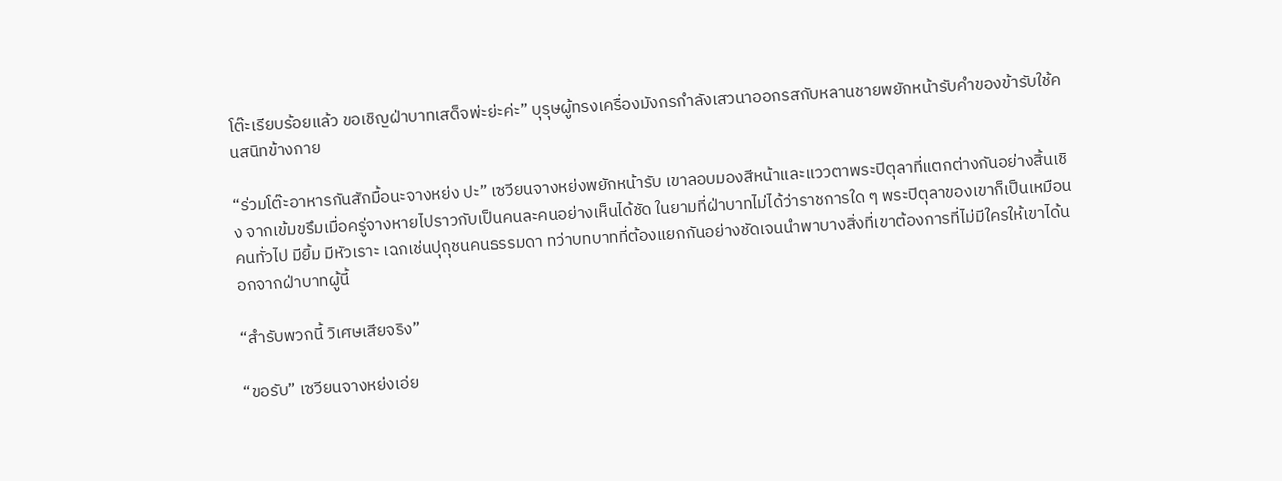โต๊ะเรียบร้อยแล้ว ขอเชิญฝ่าบาทเสด็จพ่ะย่ะค่ะ” บุรุษผู้ทรงเครื่องมังกรกำลังเสวนาออกรสกับหลานชายพยักหน้ารับคำของข้ารับใช้คนสนิทข้างกาย

“ร่วมโต๊ะอาหารกันสักมื้อนะจางหย่ง ปะ” เซวียนจางหย่งพยักหน้ารับ เขาลอบมองสีหน้าและแววตาพระปิตุลาที่แตกต่างกันอย่างสิ้นเชิง จากเข้มขรึมเมื่อครู่จางหายไปราวกับเป็นคนละคนอย่างเห็นได้ชัด ในยามที่ฝ่าบาทไม่ได้ว่าราชการใด ๆ พระปิตุลาของเขาก็เป็นเหมือนคนทั่วไป มียิ้ม มีหัวเราะ เฉกเช่นปุถุชนคนธรรมดา ทว่าบทบาทที่ต้องแยกกันอย่างชัดเจนนำพาบางสิ่งที่เขาต้องการที่ไม่มีใครให้เขาได้นอกจากฝ่าบาทผู้นี้

“สำรับพวกนี้ วิเศษเสียจริง”

“ขอรับ” เซวียนจางหย่งเอ่ย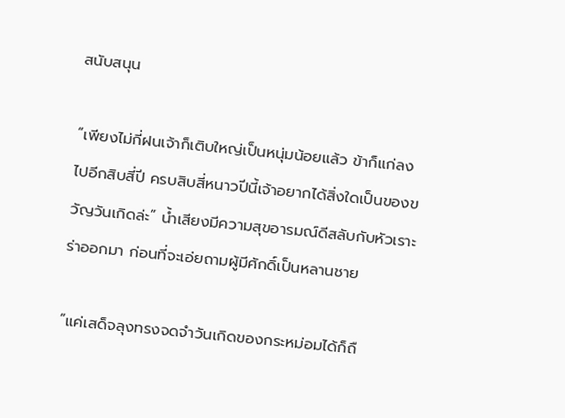สนับสนุน

“เพียงไม่กี่ฝนเจ้าก็เติบใหญ่เป็นหนุ่มน้อยแล้ว ข้าก็แก่ลงไปอีกสิบสี่ปี ครบสิบสี่หนาวปีนี้เจ้าอยากได้สิ่งใดเป็นของขวัญวันเกิดล่ะ” น้ำเสียงมีความสุขอารมณ์ดีสลับกับหัวเราะร่าออกมา ก่อนที่จะเอ่ยถามผู้มีศักดิ์เป็นหลานชาย

“แค่เสด็จลุงทรงจดจำวันเกิดของกระหม่อมได้ก็ถื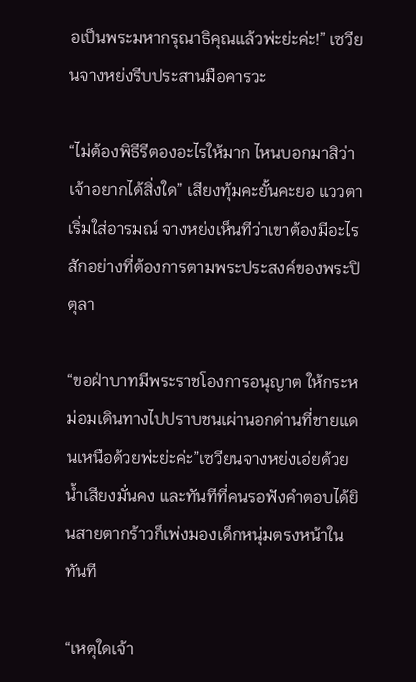อเป็นพระมหากรุณาธิคุณแล้วพ่ะย่ะค่ะ!” เซวียนจางหย่งรีบประสานมือคารวะ

“ไม่ต้องพิธีรีตองอะไรให้มาก ไหนบอกมาสิว่าเจ้าอยากได้สิ่งใด” เสียงทุ้มคะยั้นคะยอ แววตาเริ่มใส่อารมณ์ จางหย่งเห็นทีว่าเขาต้องมีอะไรสักอย่างที่ต้องการตามพระประสงค์ของพระปิตุลา

“ขอฝ่าบาทมีพระราชโองการอนุญาต ให้กระหม่อมเดินทางไปปราบชนเผ่านอกด่านที่ชายแดนเหนือด้วยพ่ะย่ะค่ะ”เซวียนจางหย่งเอ่ยด้วยน้ำเสียงมั่นคง และทันทีที่คนรอฟังคำตอบได้ยินสายตากร้าวก็เพ่งมองเด็กหนุ่มตรงหน้าในทันที

“เหตุใดเจ้า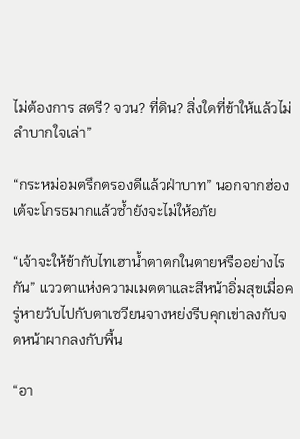ไม่ต้องการ สตรี? จวน? ที่ดิน? สิ่งใดที่ข้าให้แล้วไม่ลำบากใจเล่า”

“กระหม่อมตรึกตรองดีแล้วฝ่าบาท” นอกจากฮ่องเต้จะโกรธมากแล้วซ้ำยังจะไม่ให้อภัย

“เจ้าจะให้ข้ากับไทเฮาน้ำตาตกในตายหรืออย่างไรกัน” แววตาแห่งความเมตตาและสีหน้าอิ่มสุขเมื่อครู่หายวับไปกับตาเซวียนจางหย่งรีบคุกเข่าลงกับจดหน้าผากลงกับพื้น

“อา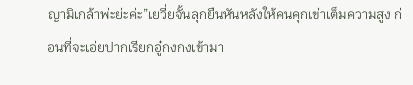ญามิเกล้าพ่ะย่ะค่ะ”เยวี่ยจั้นลุกยืนหันหลังให้คนคุกเข่าเต็มความสูง ก่อนที่จะเอ่ยปากเรียกอู๋กงกงเข้ามา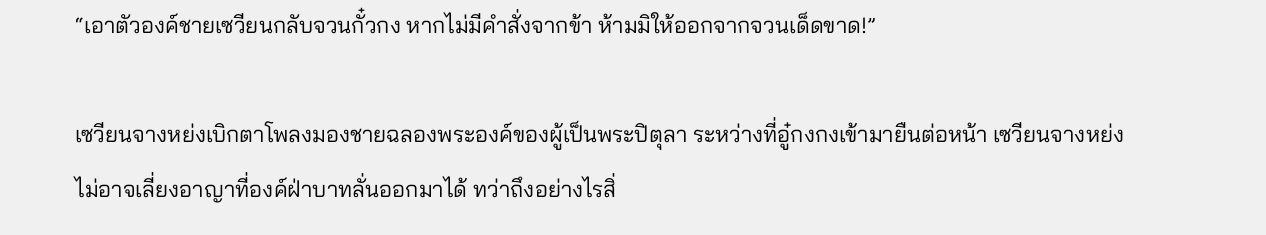“เอาตัวองค์ชายเซวียนกลับจวนกั๋วกง หากไม่มีคำสั่งจากข้า ห้ามมิให้ออกจากจวนเด็ดขาด!”

เซวียนจางหย่งเบิกตาโพลงมองชายฉลองพระองค์ของผู้เป็นพระปิตุลา ระหว่างที่อู๋กงกงเข้ามายืนต่อหน้า เซวียนจางหย่งไม่อาจเลี่ยงอาญาที่องค์ฝ่าบาทลั่นออกมาได้ ทว่าถึงอย่างไรสิ่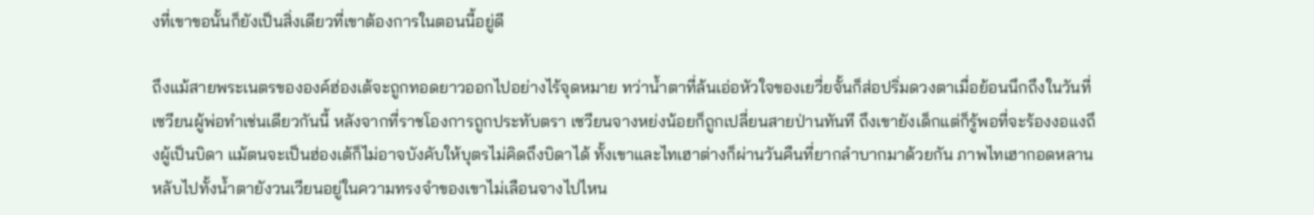งที่เขาขอนั้นก็ยังเป็นสิ่งเดียวที่เขาต้องการในตอนนี้อยู่ดี

ถึงแม้สายพระเนตรขององค์ฮ่องเต้จะถูกทอดยาวออกไปอย่างไร้จุดหมาย ทว่าน้ำตาที่ล้นเอ่อหัวใจของเยวี่ยจั้นก็ส่อปริ่มดวงตาเมื่อย้อนนึกถึงในวันที่เซวียนผู้พ่อทำเช่นเดียวกันนี้ หลังจากที่ราชโองการถูกประทับตรา เซวียนจางหย่งน้อยก็ถูกเปลี่ยนสายป่านทันที ถึงเขายังเด็กแต่ก็รู้พอที่จะร้องงอแงถึงผู้เป็นบิดา แม้ตนจะเป็นฮ่องเต้ก็ไม่อาจบังคับให้บุตรไม่คิดถึงบิดาได้ ทั้งเขาและไทเฮาต่างก็ผ่านวันคืนที่ยากลำบากมาด้วยกัน ภาพไทเฮากอดหลานหลับไปทั้งน้ำตายังวนเวียนอยู่ในความทรงจำของเขาไม่เลือนจางไปไหน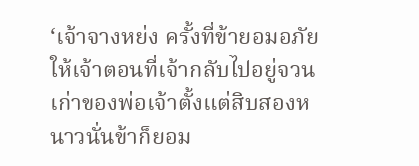‘เจ้าจางหย่ง ครั้งที่ข้ายอมอภัยให้เจ้าตอนที่เจ้ากลับไปอยู่จวนเก่าของพ่อเจ้าตั้งแต่สิบสองหนาวนั่นข้าก็ยอม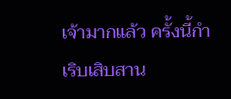เจ้ามากแล้ว ครั้งนี้กำเริบเสิบสาน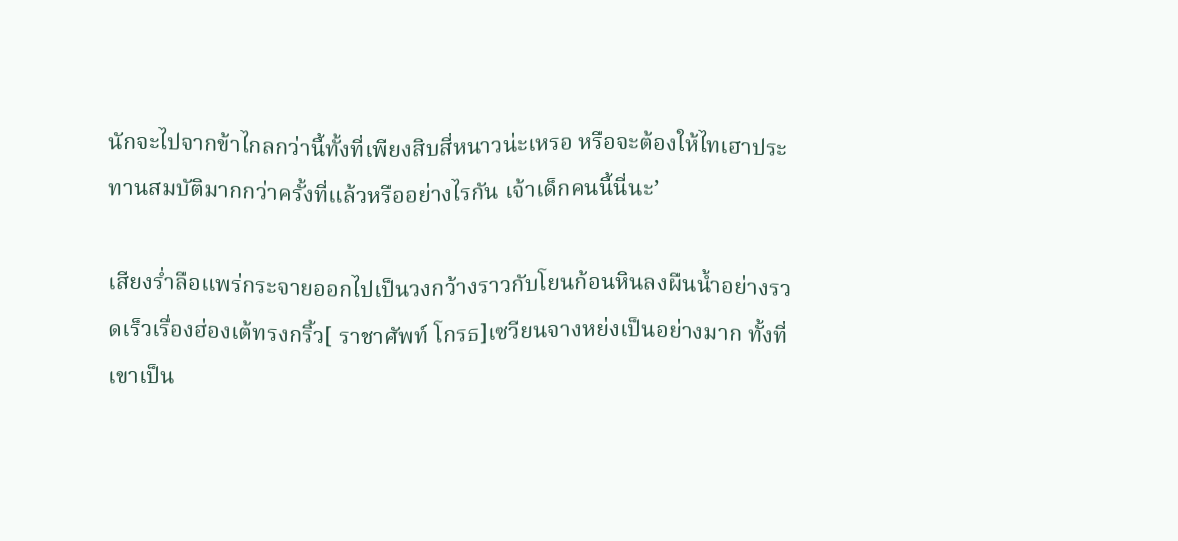นักจะไปจากข้าไกลกว่านี้ทั้งที่เพียงสิบสี่หนาวน่ะเหรอ หรือจะต้องให้ไทเฮาประทานสมบัติมากกว่าครั้งที่แล้วหรืออย่างไรกัน เจ้าเด็กคนนี้นี่นะ’

เสียงร่ำลือแพร่กระจายออกไปเป็นวงกว้างราวกับโยนก้อนหินลงผืนน้ำอย่างรวดเร็วเรื่องฮ่องเต้ทรงกริ้ว[ ราชาศัพท์ โกรธ]เซวียนจางหย่งเป็นอย่างมาก ทั้งที่เขาเป็น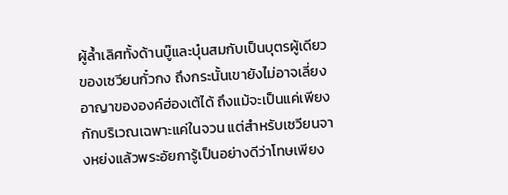ผู้ล้ำเลิศทั้งด้านบู๊และบุ๋นสมกับเป็นบุตรผู้เดียวของเซวียนกั๋วกง ถึงกระนั้นเขายังไม่อาจเลี่ยงอาญาขององค์ฮ่องเต้ได้ ถึงแม้จะเป็นแค่เพียงกักบริเวณเฉพาะแค่ในจวน แต่สำหรับเซวียนจางหย่งแล้วพระอัยการู้เป็นอย่างดีว่าโทษเพียง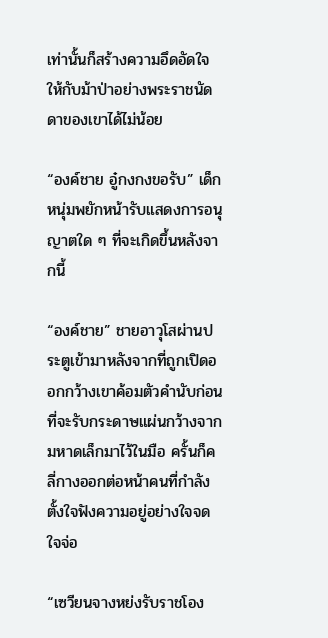เท่านั้นก็สร้างความอึดอัดใจให้กับม้าป่าอย่างพระราชนัดดาของเขาได้ไม่น้อย

“องค์ชาย อู๋กงกงขอรับ” เด็กหนุ่มพยักหน้ารับแสดงการอนุญาตใด ๆ ที่จะเกิดขึ้นหลังจากนี้

“องค์ชาย” ชายอาวุโสผ่านประตูเข้ามาหลังจากที่ถูกเปิดออกกว้างเขาค้อมตัวคำนับก่อนที่จะรับกระดาษแผ่นกว้างจากมหาดเล็กมาไว้ในมือ ครั้นก็คลี่กางออกต่อหน้าคนที่กำลังตั้งใจฟังความอยู่อย่างใจจดใจจ่อ

“เซวียนจางหย่งรับราชโอง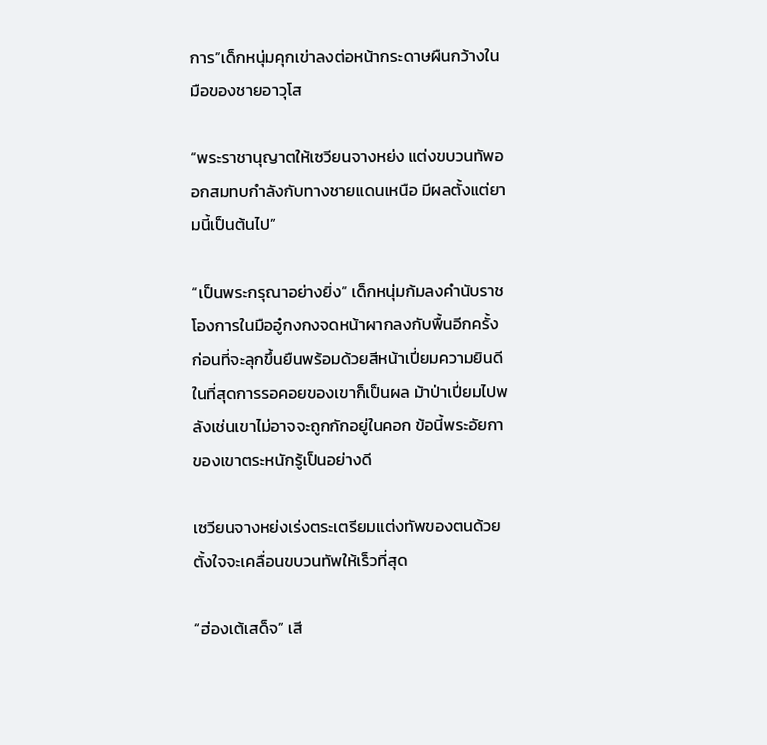การ”เด็กหนุ่มคุกเข่าลงต่อหน้ากระดาษผืนกว้างในมือของชายอาวุโส

“พระราชานุญาตให้เซวียนจางหย่ง แต่งขบวนทัพออกสมทบกำลังกับทางชายแดนเหนือ มีผลตั้งแต่ยามนี้เป็นต้นไป”

“เป็นพระกรุณาอย่างยิ่ง” เด็กหนุ่มก้มลงคำนับราชโองการในมืออู๋กงกงจดหน้าผากลงกับพื้นอีกครั้ง ก่อนที่จะลุกขึ้นยืนพร้อมด้วยสีหน้าเปี่ยมความยินดี ในที่สุดการรอคอยของเขาก็เป็นผล ม้าป่าเปี่ยมไปพลังเช่นเขาไม่อาจจะถูกกักอยู่ในคอก ข้อนี้พระอัยกาของเขาตระหนักรู้เป็นอย่างดี

เซวียนจางหย่งเร่งตระเตรียมแต่งทัพของตนด้วยตั้งใจจะเคลื่อนขบวนทัพให้เร็วที่สุด

“ฮ่องเต้เสด็จ” เสี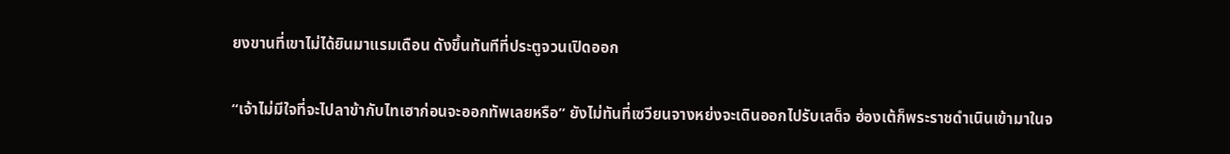ยงขานที่เขาไม่ได้ยินมาแรมเดือน ดังขึ้นทันทีที่ประตูจวนเปิดออก

“เจ้าไม่มีใจที่จะไปลาข้ากับไทเฮาก่อนจะออกทัพเลยหรือ” ยังไม่ทันที่เซวียนจางหย่งจะเดินออกไปรับเสด็จ ฮ่องเต้ก็พระราชดำเนินเข้ามาในจ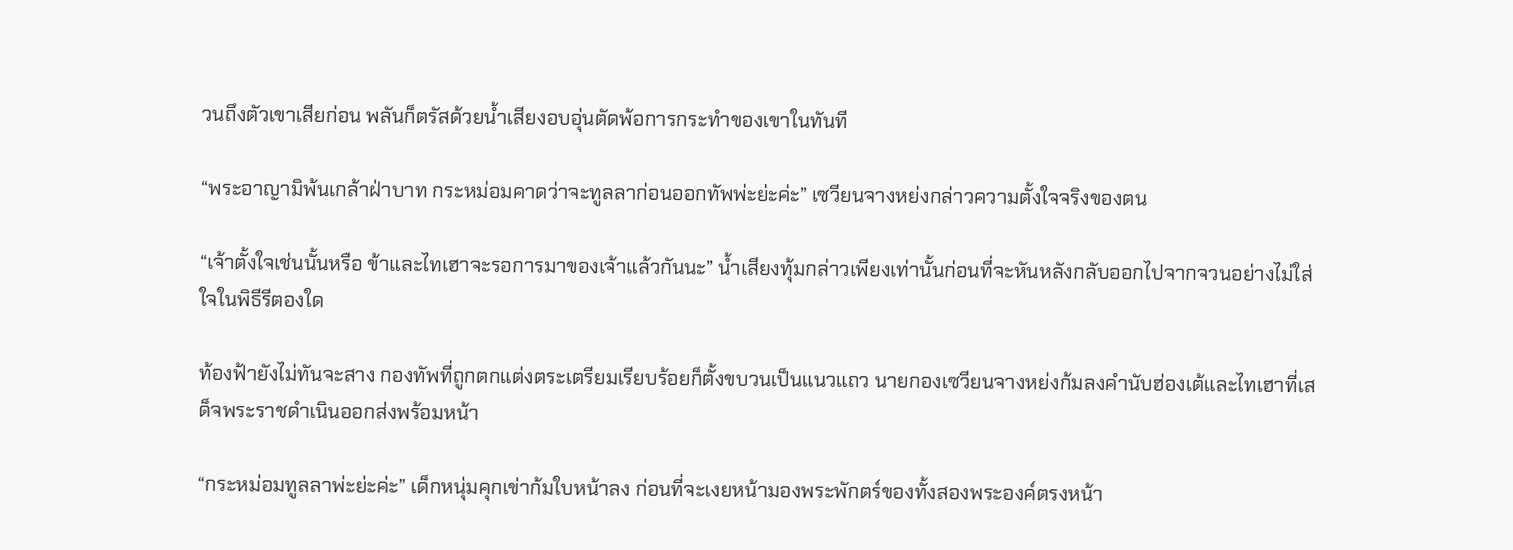วนถึงตัวเขาเสียก่อน พลันก็ตรัสด้วยน้ำเสียงอบอุ่นตัดพ้อการกระทำของเขาในทันที

“พระอาญามิพ้นเกล้าฝ่าบาท กระหม่อมคาดว่าจะทูลลาก่อนออกทัพพ่ะย่ะค่ะ” เซวียนจางหย่งกล่าวความตั้งใจจริงของตน

“เจ้าตั้งใจเช่นนั้นหรือ ข้าและไทเฮาจะรอการมาของเจ้าแล้วกันนะ” น้ำเสียงทุ้มกล่าวเพียงเท่านั้นก่อนที่จะหันหลังกลับออกไปจากจวนอย่างไม่ใส่ใจในพิธีรีตองใด

ท้องฟ้ายังไม่ทันจะสาง กองทัพที่ถูกตกแต่งตระเตรียมเรียบร้อยก็ตั้งขบวนเป็นแนวแถว นายกองเซวียนจางหย่งก้มลงคำนับฮ่องเต้และไทเฮาที่เสด็จพระราชดำเนินออกส่งพร้อมหน้า

“กระหม่อมทูลลาพ่ะย่ะค่ะ” เด็กหนุ่มคุกเข่าก้มใบหน้าลง ก่อนที่จะเงยหน้ามองพระพักตร์ของทั้งสองพระองค์ตรงหน้า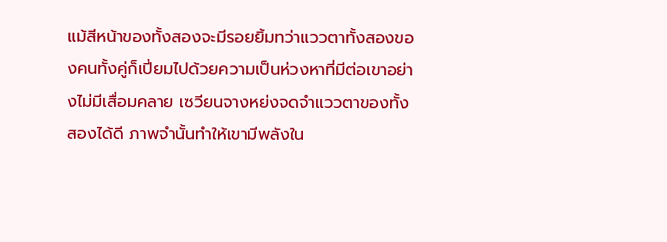แม้สีหน้าของทั้งสองจะมีรอยยิ้มทว่าแววตาทั้งสองของคนทั้งคู่ก็เปี่ยมไปด้วยความเป็นห่วงหาที่มีต่อเขาอย่างไม่มีเสื่อมคลาย เซวียนจางหย่งจดจำแววตาของทั้งสองได้ดี ภาพจำนั้นทำให้เขามีพลังใน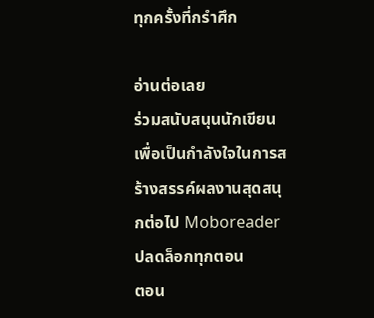ทุกครั้งที่กรำศึก

อ่านต่อเลย
ร่วมสนับสนุนนักเขียนเพื่อเป็นกำลังใจในการสร้างสรรค์ผลงานสุดสนุกต่อไป Moboreader
ปลดล็อกทุกตอน
ตอน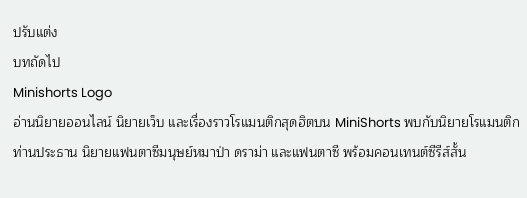ปรับแต่ง
บทถัดไป
Minishorts Logo
อ่านนิยายออนไลน์ นิยายเว็บ และเรื่องราวโรแมนติกสุดฮิตบน MiniShorts พบกับนิยายโรแมนติกท่านประธาน นิยายแฟนตาซีมนุษย์หมาป่า ดราม่า และแฟนตาซี พร้อมคอนเทนต์ซีรีส์สั้น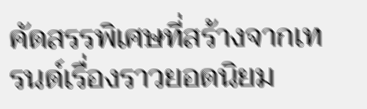คัดสรรพิเศษที่สร้างจากเทรนด์เรื่องราวยอดนิยม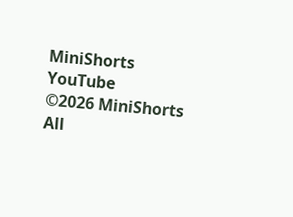MiniShorts YouTube
©2026 MiniShorts All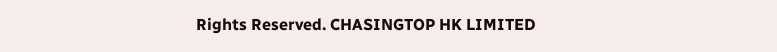Rights Reserved. CHASINGTOP HK LIMITED